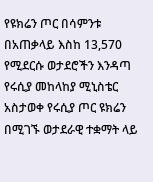የዩክሬን ጦር በሳምንቱ በአጠቃላይ እስከ 13,570 የሚደርሱ ወታደሮችን እንዳጣ የሩሲያ መከላከያ ሚኒስቴር አስታወቀ የሩሲያ ጦር ዩክሬን በሚገኙ ወታደራዊ ተቋማት ላይ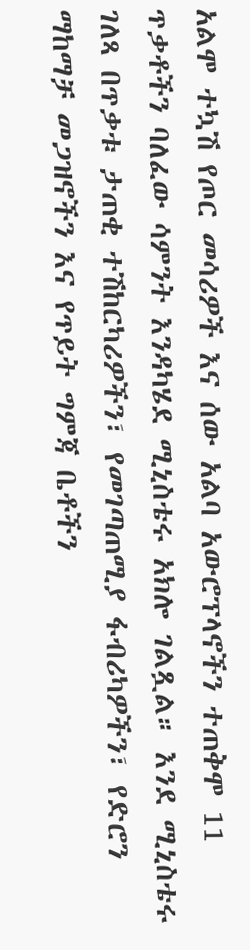አልሞ ተኳሽ የጦር መሳሪዎች እና ሰው አልባ አውሮፕላኖችን ተጠቅሞ 11 ጥቃቶችን ባለፈው ሳምንት እንዳካሄደ ሚኒስቴሩ አክሎ ገልጿል። እንደ ሚኒስቴሩ ገለጻ በጥቃቱ ታጠቂ ተሽከርካሪዎችን፣ የመገጣጠሚያ ፋብሪካዎችን፣ የድሮን ማከማቻ መጋዝኖችን እና የጥይት ግምጃ ቤቶችን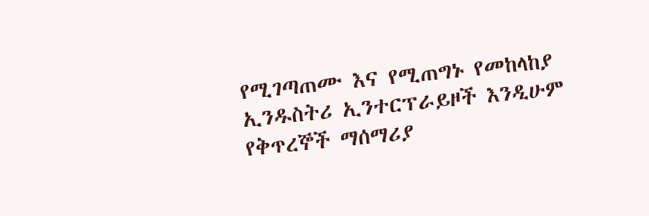የሚገጣጠሙ እና የሚጠግኑ የመከላከያ ኢንዱስትሪ ኢንተርፕራይዞች እንዲሁም የቅጥረኞች ማሰማሪያ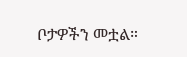ቦታዎችን መቷል።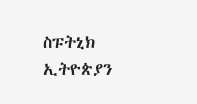ስፑትኒክ ኢትዮጵያን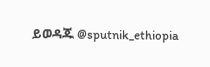ይወዳጁ @sputnik_ethiopia